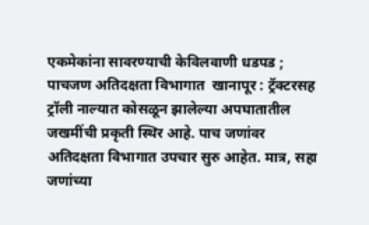एकमेकांना सावरण्याची केविलवाणी धडपड ; पाचजण अतिदक्षता विभागात  खानापूर : ट्रॅक्‍टरसह ट्रॉली नाल्यात कोसळून झालेल्या अपघातातील जखमींची प्रकृती स्थिर आहे. पाच जणांवर अतिदक्षता विभागात उपचार सुरु आहेत. मात्र, सहा जणांच्या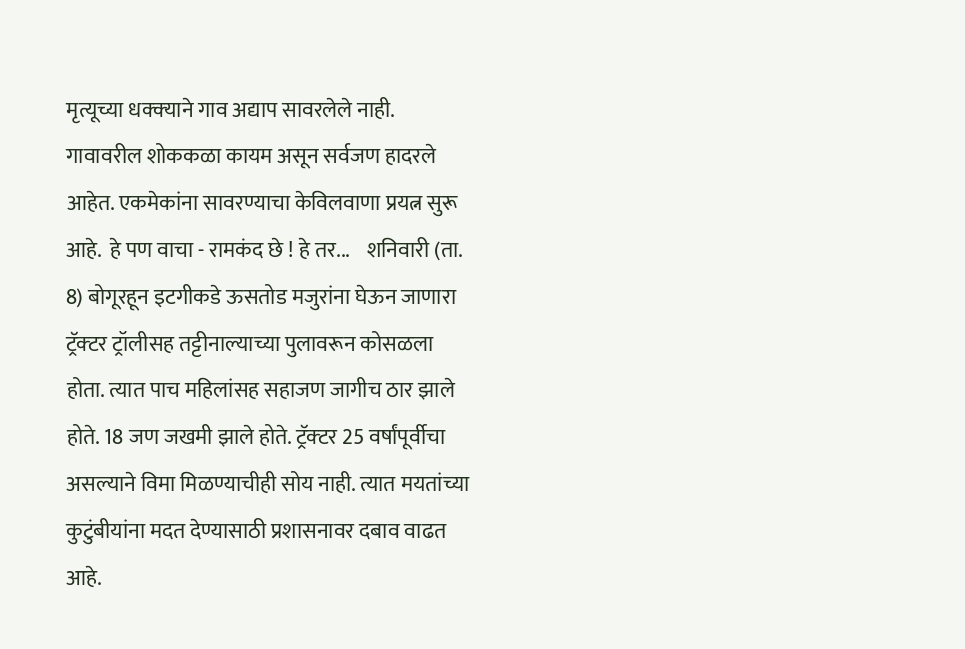मृत्यूच्या धक्‍क्‍याने गाव अद्याप सावरलेले नाही. गावावरील शोककळा कायम असून सर्वजण हादरले आहेत. एकमेकांना सावरण्याचा केविलवाणा प्रयत्न सुरू आहे.  हे पण वाचा - रामकंद छे ! हे तर...    शनिवारी (ता. 8) बोगूरहून इटगीकडे ऊसतोड मजुरांना घेऊन जाणारा ट्रॅक्‍टर ट्रॉलीसह तट्टीनाल्याच्या पुलावरून कोसळला होता. त्यात पाच महिलांसह सहाजण जागीच ठार झाले होते. 18 जण जखमी झाले होते. ट्रॅक्‍टर 25 वर्षांपूर्वीचा असल्याने विमा मिळण्याचीही सोय नाही. त्यात मयतांच्या कुटुंबीयांना मदत देण्यासाठी प्रशासनावर दबाव वाढत आहे.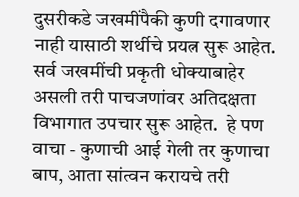दुसरीकडे जखमींपैकी कुणी दगावणार नाही यासाठी शर्थीचे प्रयत्न सुरू आहेत. सर्व जखमींची प्रकृती धोक्‍याबाहेर असली तरी पाचजणांवर अतिदक्षता विभागात उपचार सुरू आहेत.  हे पण वाचा - कुणाची आई गेली तर कुणाचा बाप, आता सांत्वन करायचे तरी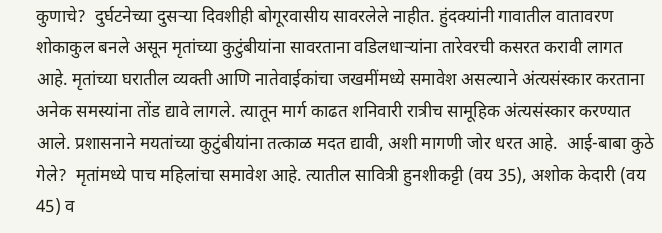कुणाचे?  दुर्घटनेच्या दुसऱ्या दिवशीही बोगूरवासीय सावरलेले नाहीत. हुंदक्‍यांनी गावातील वातावरण शोकाकुल बनले असून मृतांच्या कुटुंबीयांना सावरताना वडिलधाऱ्यांना तारेवरची कसरत करावी लागत आहे. मृतांच्या घरातील व्यक्ती आणि नातेवाईकांचा जखमींमध्ये समावेश असल्याने अंत्यसंस्कार करताना अनेक समस्यांना तोंड द्यावे लागले. त्यातून मार्ग काढत शनिवारी रात्रीच सामूहिक अंत्यसंस्कार करण्यात आले. प्रशासनाने मयतांच्या कुटुंबीयांना तत्काळ मदत द्यावी, अशी मागणी जोर धरत आहे.  आई-बाबा कुठे गेले?  मृतांमध्ये पाच महिलांचा समावेश आहे. त्यातील सावित्री हुनशीकट्टी (वय 35), अशोक केदारी (वय 45) व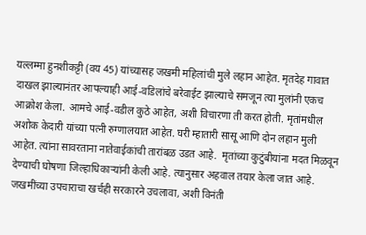यल्लम्मा हुनशीकट्टी (वय 45) यांच्यासह जखमी महिलांची मुले लहान आहेत. मृतदेह गावात दाखल झाल्यानंतर आपल्याही आई-वडिलांचे बरेवाईट झाल्याचे समजून त्या मुलांनी एकच आक्रोश केला. आमचे आई-वडील कुठे आहेत, अशी विचारणा ती करत होती. मृतांमधील अशोक केदारी यांच्या पत्नी रुग्णालयात आहेत. घरी म्हातारी सासू आणि दोन लहान मुली आहेत. त्यांना सावरताना नातेवाईकांची तारांबळ उडत आहे.  मृतांच्या कुटुंबीयांना मदत मिळवून देण्याची घोषणा जिल्हाधिकाऱ्यांनी केली आहे. त्यानुसार अहवाल तयार केला जात आहे. जखमींच्या उपचाराचा खर्चही सरकारने उचलावा, अशी विनंती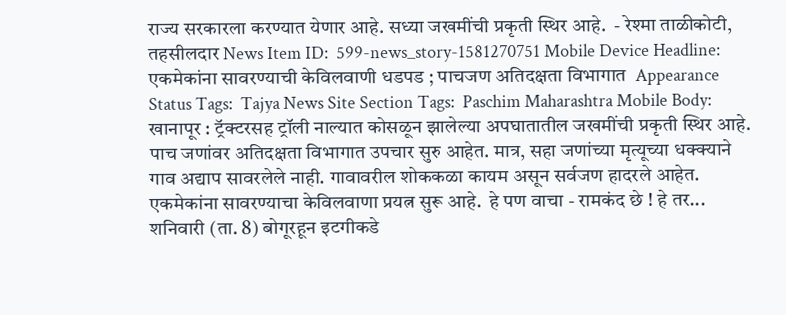राज्य सरकारला करण्यात येणार आहे. सध्या जखमींची प्रकृती स्थिर आहे.  - रेश्‍मा ताळीकोटी, तहसीलदार News Item ID:  599-news_story-1581270751 Mobile Device Headline:  एकमेकांना सावरण्याची केविलवाणी धडपड ; पाचजण अतिदक्षता विभागात  Appearance Status Tags:  Tajya News Site Section Tags:  Paschim Maharashtra Mobile Body:  खानापूर : ट्रॅक्‍टरसह ट्रॉली नाल्यात कोसळून झालेल्या अपघातातील जखमींची प्रकृती स्थिर आहे. पाच जणांवर अतिदक्षता विभागात उपचार सुरु आहेत. मात्र, सहा जणांच्या मृत्यूच्या धक्‍क्‍याने गाव अद्याप सावरलेले नाही. गावावरील शोककळा कायम असून सर्वजण हादरले आहेत. एकमेकांना सावरण्याचा केविलवाणा प्रयत्न सुरू आहे.  हे पण वाचा - रामकंद छे ! हे तर...    शनिवारी (ता. 8) बोगूरहून इटगीकडे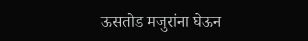ऊसतोड मजुरांना घेऊन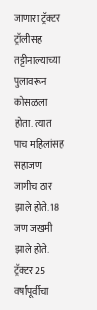जाणारा ट्रॅक्‍टर ट्रॉलीसह तट्टीनाल्याच्या पुलावरून कोसळला होता. त्यात पाच महिलांसह सहाजण जागीच ठार झाले होते. 18 जण जखमी झाले होते. ट्रॅक्‍टर 25 वर्षांपूर्वीचा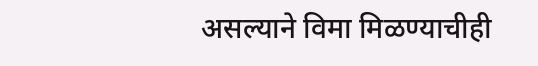असल्याने विमा मिळण्याचीही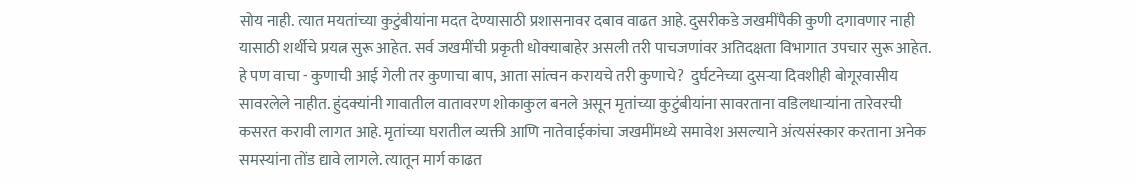सोय नाही. त्यात मयतांच्या कुटुंबीयांना मदत देण्यासाठी प्रशासनावर दबाव वाढत आहे. दुसरीकडे जखमींपैकी कुणी दगावणार नाही यासाठी शर्थीचे प्रयत्न सुरू आहेत. सर्व जखमींची प्रकृती धोक्‍याबाहेर असली तरी पाचजणांवर अतिदक्षता विभागात उपचार सुरू आहेत.  हे पण वाचा - कुणाची आई गेली तर कुणाचा बाप, आता सांत्वन करायचे तरी कुणाचे?  दुर्घटनेच्या दुसऱ्या दिवशीही बोगूरवासीय सावरलेले नाहीत. हुंदक्‍यांनी गावातील वातावरण शोकाकुल बनले असून मृतांच्या कुटुंबीयांना सावरताना वडिलधाऱ्यांना तारेवरची कसरत करावी लागत आहे. मृतांच्या घरातील व्यक्ती आणि नातेवाईकांचा जखमींमध्ये समावेश असल्याने अंत्यसंस्कार करताना अनेक समस्यांना तोंड द्यावे लागले. त्यातून मार्ग काढत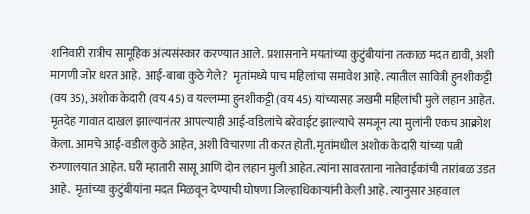शनिवारी रात्रीच सामूहिक अंत्यसंस्कार करण्यात आले. प्रशासनाने मयतांच्या कुटुंबीयांना तत्काळ मदत द्यावी, अशी मागणी जोर धरत आहे.  आई-बाबा कुठे गेले?  मृतांमध्ये पाच महिलांचा समावेश आहे. त्यातील सावित्री हुनशीकट्टी (वय 35), अशोक केदारी (वय 45) व यल्लम्मा हुनशीकट्टी (वय 45) यांच्यासह जखमी महिलांची मुले लहान आहेत. मृतदेह गावात दाखल झाल्यानंतर आपल्याही आई-वडिलांचे बरेवाईट झाल्याचे समजून त्या मुलांनी एकच आक्रोश केला. आमचे आई-वडील कुठे आहेत, अशी विचारणा ती करत होती. मृतांमधील अशोक केदारी यांच्या पत्नी रुग्णालयात आहेत. घरी म्हातारी सासू आणि दोन लहान मुली आहेत. त्यांना सावरताना नातेवाईकांची तारांबळ उडत आहे.  मृतांच्या कुटुंबीयांना मदत मिळवून देण्याची घोषणा जिल्हाधिकाऱ्यांनी केली आहे. त्यानुसार अहवाल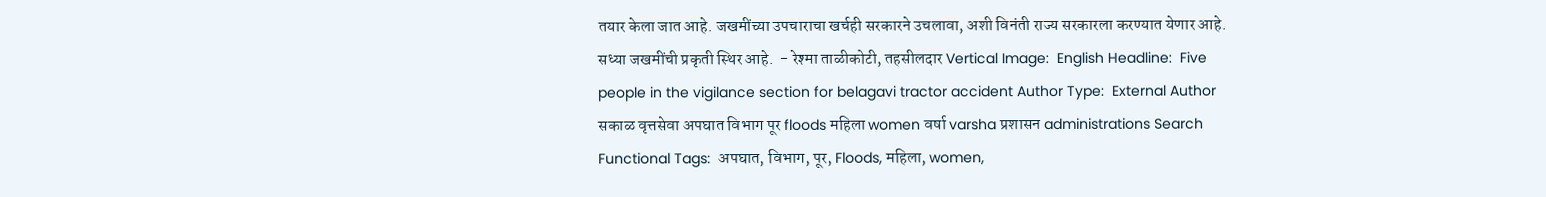तयार केला जात आहे. जखमींच्या उपचाराचा खर्चही सरकारने उचलावा, अशी विनंती राज्य सरकारला करण्यात येणार आहे. सध्या जखमींची प्रकृती स्थिर आहे.  - रेश्‍मा ताळीकोटी, तहसीलदार Vertical Image:  English Headline:  Five people in the vigilance section for belagavi tractor accident Author Type:  External Author सकाळ वृत्तसेवा अपघात विभाग पूर floods महिला women वर्षा varsha प्रशासन administrations Search Functional Tags:  अपघात, विभाग, पूर, Floods, महिला, women,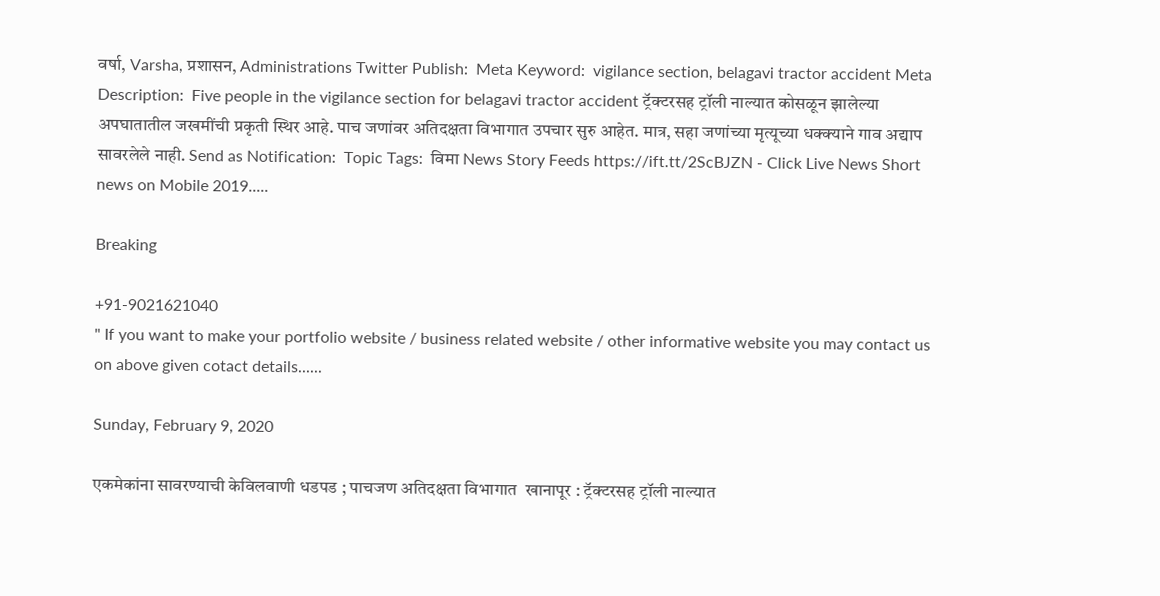वर्षा, Varsha, प्रशासन, Administrations Twitter Publish:  Meta Keyword:  vigilance section, belagavi tractor accident Meta Description:  Five people in the vigilance section for belagavi tractor accident ट्रॅक्‍टरसह ट्रॉली नाल्यात कोसळून झालेल्या अपघातातील जखमींची प्रकृती स्थिर आहे. पाच जणांवर अतिदक्षता विभागात उपचार सुरु आहेत. मात्र, सहा जणांच्या मृत्यूच्या धक्‍क्‍याने गाव अद्याप सावरलेले नाही. Send as Notification:  Topic Tags:  विमा News Story Feeds https://ift.tt/2ScBJZN - Click Live News Short news on Mobile 2019.....

Breaking

+91-9021621040
" If you want to make your portfolio website / business related website / other informative website you may contact us on above given cotact details......

Sunday, February 9, 2020

एकमेकांना सावरण्याची केविलवाणी धडपड ; पाचजण अतिदक्षता विभागात  खानापूर : ट्रॅक्‍टरसह ट्रॉली नाल्यात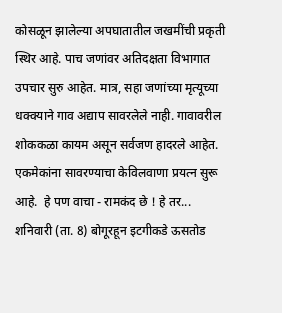कोसळून झालेल्या अपघातातील जखमींची प्रकृती स्थिर आहे. पाच जणांवर अतिदक्षता विभागात उपचार सुरु आहेत. मात्र, सहा जणांच्या मृत्यूच्या धक्‍क्‍याने गाव अद्याप सावरलेले नाही. गावावरील शोककळा कायम असून सर्वजण हादरले आहेत. एकमेकांना सावरण्याचा केविलवाणा प्रयत्न सुरू आहे.  हे पण वाचा - रामकंद छे ! हे तर...    शनिवारी (ता. 8) बोगूरहून इटगीकडे ऊसतोड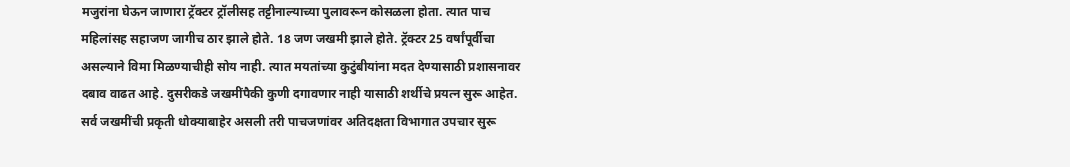मजुरांना घेऊन जाणारा ट्रॅक्‍टर ट्रॉलीसह तट्टीनाल्याच्या पुलावरून कोसळला होता. त्यात पाच महिलांसह सहाजण जागीच ठार झाले होते. 18 जण जखमी झाले होते. ट्रॅक्‍टर 25 वर्षांपूर्वीचा असल्याने विमा मिळण्याचीही सोय नाही. त्यात मयतांच्या कुटुंबीयांना मदत देण्यासाठी प्रशासनावर दबाव वाढत आहे. दुसरीकडे जखमींपैकी कुणी दगावणार नाही यासाठी शर्थीचे प्रयत्न सुरू आहेत. सर्व जखमींची प्रकृती धोक्‍याबाहेर असली तरी पाचजणांवर अतिदक्षता विभागात उपचार सुरू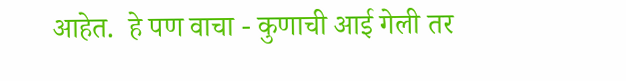आहेत.  हे पण वाचा - कुणाची आई गेली तर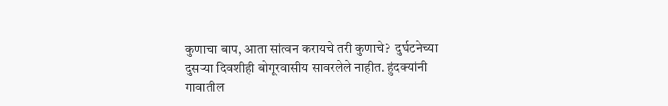कुणाचा बाप, आता सांत्वन करायचे तरी कुणाचे?  दुर्घटनेच्या दुसऱ्या दिवशीही बोगूरवासीय सावरलेले नाहीत. हुंदक्‍यांनी गावातील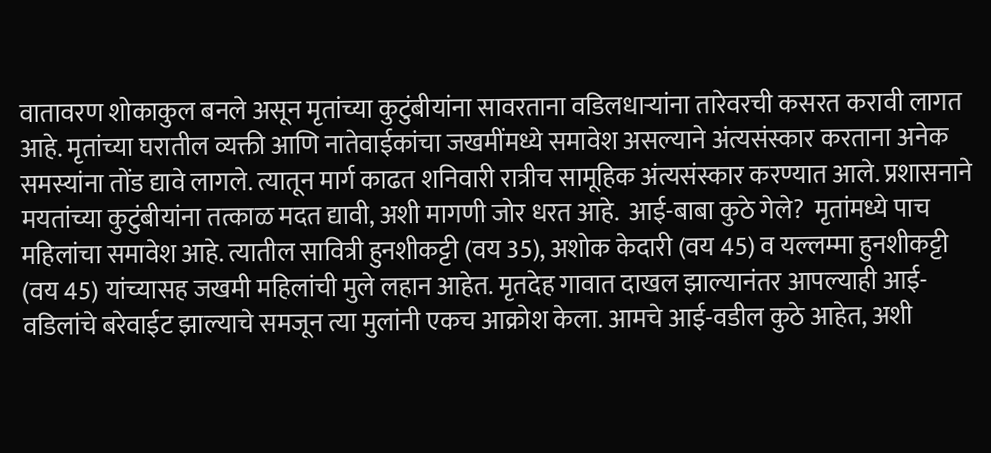वातावरण शोकाकुल बनले असून मृतांच्या कुटुंबीयांना सावरताना वडिलधाऱ्यांना तारेवरची कसरत करावी लागत आहे. मृतांच्या घरातील व्यक्ती आणि नातेवाईकांचा जखमींमध्ये समावेश असल्याने अंत्यसंस्कार करताना अनेक समस्यांना तोंड द्यावे लागले. त्यातून मार्ग काढत शनिवारी रात्रीच सामूहिक अंत्यसंस्कार करण्यात आले. प्रशासनाने मयतांच्या कुटुंबीयांना तत्काळ मदत द्यावी, अशी मागणी जोर धरत आहे.  आई-बाबा कुठे गेले?  मृतांमध्ये पाच महिलांचा समावेश आहे. त्यातील सावित्री हुनशीकट्टी (वय 35), अशोक केदारी (वय 45) व यल्लम्मा हुनशीकट्टी (वय 45) यांच्यासह जखमी महिलांची मुले लहान आहेत. मृतदेह गावात दाखल झाल्यानंतर आपल्याही आई-वडिलांचे बरेवाईट झाल्याचे समजून त्या मुलांनी एकच आक्रोश केला. आमचे आई-वडील कुठे आहेत, अशी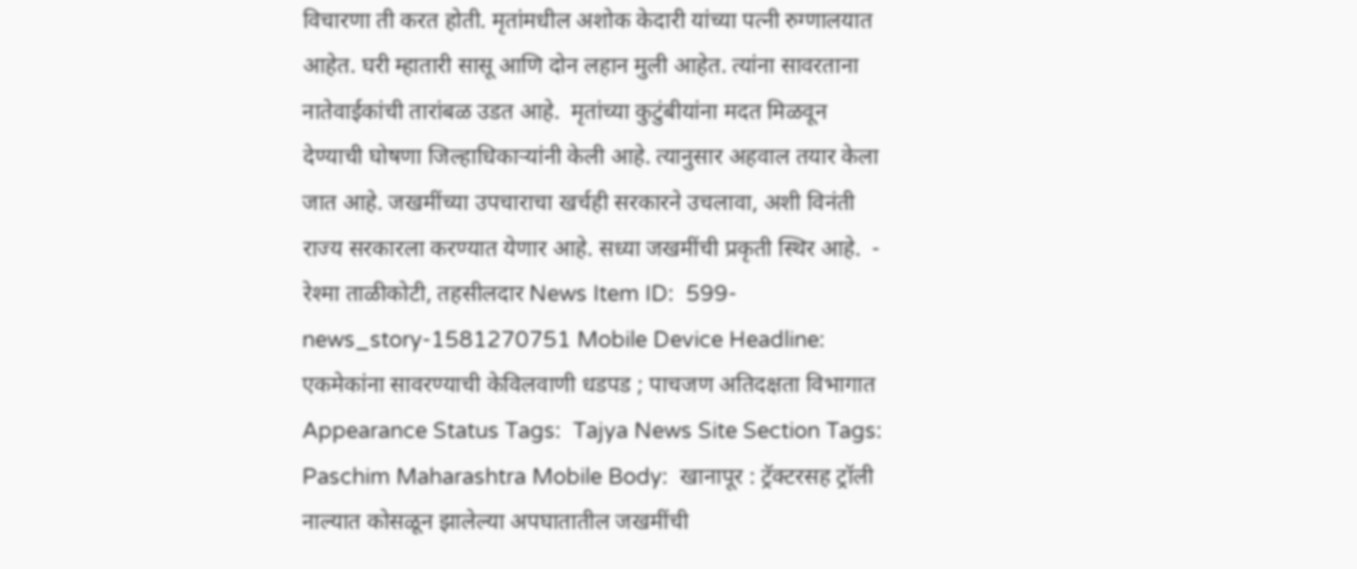विचारणा ती करत होती. मृतांमधील अशोक केदारी यांच्या पत्नी रुग्णालयात आहेत. घरी म्हातारी सासू आणि दोन लहान मुली आहेत. त्यांना सावरताना नातेवाईकांची तारांबळ उडत आहे.  मृतांच्या कुटुंबीयांना मदत मिळवून देण्याची घोषणा जिल्हाधिकाऱ्यांनी केली आहे. त्यानुसार अहवाल तयार केला जात आहे. जखमींच्या उपचाराचा खर्चही सरकारने उचलावा, अशी विनंती राज्य सरकारला करण्यात येणार आहे. सध्या जखमींची प्रकृती स्थिर आहे.  - रेश्‍मा ताळीकोटी, तहसीलदार News Item ID:  599-news_story-1581270751 Mobile Device Headline:  एकमेकांना सावरण्याची केविलवाणी धडपड ; पाचजण अतिदक्षता विभागात  Appearance Status Tags:  Tajya News Site Section Tags:  Paschim Maharashtra Mobile Body:  खानापूर : ट्रॅक्‍टरसह ट्रॉली नाल्यात कोसळून झालेल्या अपघातातील जखमींची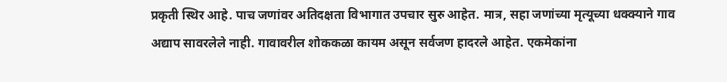प्रकृती स्थिर आहे. पाच जणांवर अतिदक्षता विभागात उपचार सुरु आहेत. मात्र, सहा जणांच्या मृत्यूच्या धक्‍क्‍याने गाव अद्याप सावरलेले नाही. गावावरील शोककळा कायम असून सर्वजण हादरले आहेत. एकमेकांना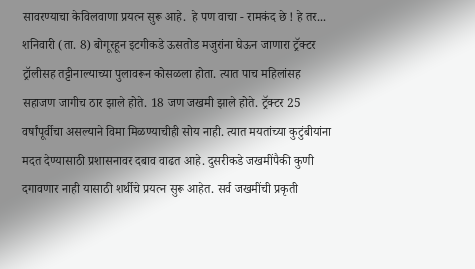सावरण्याचा केविलवाणा प्रयत्न सुरू आहे.  हे पण वाचा - रामकंद छे ! हे तर...    शनिवारी (ता. 8) बोगूरहून इटगीकडे ऊसतोड मजुरांना घेऊन जाणारा ट्रॅक्‍टर ट्रॉलीसह तट्टीनाल्याच्या पुलावरून कोसळला होता. त्यात पाच महिलांसह सहाजण जागीच ठार झाले होते. 18 जण जखमी झाले होते. ट्रॅक्‍टर 25 वर्षांपूर्वीचा असल्याने विमा मिळण्याचीही सोय नाही. त्यात मयतांच्या कुटुंबीयांना मदत देण्यासाठी प्रशासनावर दबाव वाढत आहे. दुसरीकडे जखमींपैकी कुणी दगावणार नाही यासाठी शर्थीचे प्रयत्न सुरू आहेत. सर्व जखमींची प्रकृती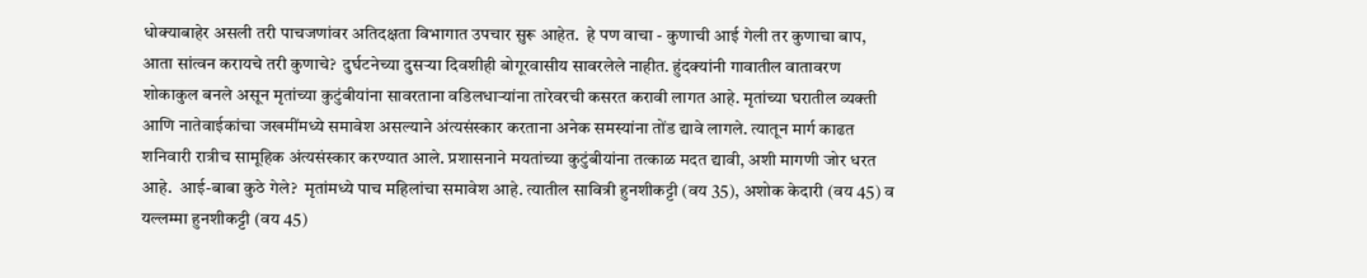धोक्‍याबाहेर असली तरी पाचजणांवर अतिदक्षता विभागात उपचार सुरू आहेत.  हे पण वाचा - कुणाची आई गेली तर कुणाचा बाप, आता सांत्वन करायचे तरी कुणाचे?  दुर्घटनेच्या दुसऱ्या दिवशीही बोगूरवासीय सावरलेले नाहीत. हुंदक्‍यांनी गावातील वातावरण शोकाकुल बनले असून मृतांच्या कुटुंबीयांना सावरताना वडिलधाऱ्यांना तारेवरची कसरत करावी लागत आहे. मृतांच्या घरातील व्यक्ती आणि नातेवाईकांचा जखमींमध्ये समावेश असल्याने अंत्यसंस्कार करताना अनेक समस्यांना तोंड द्यावे लागले. त्यातून मार्ग काढत शनिवारी रात्रीच सामूहिक अंत्यसंस्कार करण्यात आले. प्रशासनाने मयतांच्या कुटुंबीयांना तत्काळ मदत द्यावी, अशी मागणी जोर धरत आहे.  आई-बाबा कुठे गेले?  मृतांमध्ये पाच महिलांचा समावेश आहे. त्यातील सावित्री हुनशीकट्टी (वय 35), अशोक केदारी (वय 45) व यल्लम्मा हुनशीकट्टी (वय 45)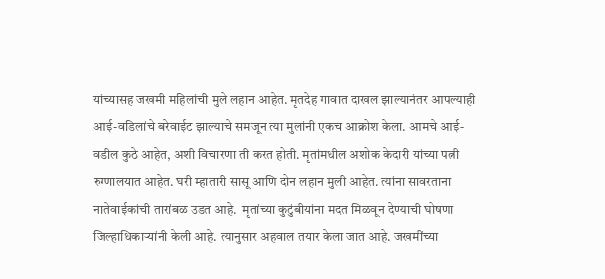यांच्यासह जखमी महिलांची मुले लहान आहेत. मृतदेह गावात दाखल झाल्यानंतर आपल्याही आई-वडिलांचे बरेवाईट झाल्याचे समजून त्या मुलांनी एकच आक्रोश केला. आमचे आई-वडील कुठे आहेत, अशी विचारणा ती करत होती. मृतांमधील अशोक केदारी यांच्या पत्नी रुग्णालयात आहेत. घरी म्हातारी सासू आणि दोन लहान मुली आहेत. त्यांना सावरताना नातेवाईकांची तारांबळ उडत आहे.  मृतांच्या कुटुंबीयांना मदत मिळवून देण्याची घोषणा जिल्हाधिकाऱ्यांनी केली आहे. त्यानुसार अहवाल तयार केला जात आहे. जखमींच्या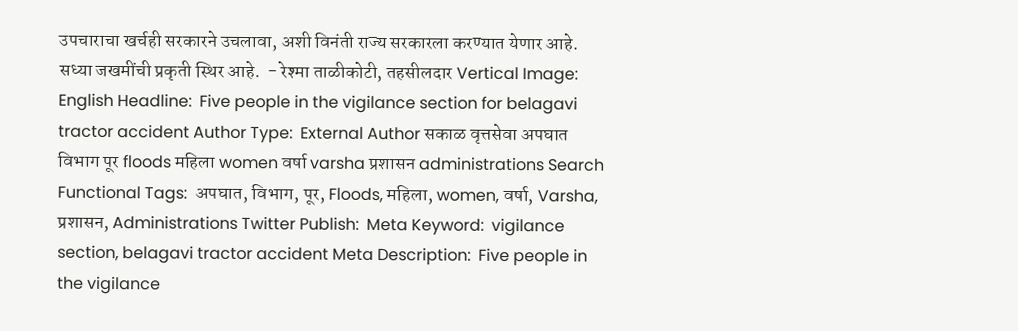उपचाराचा खर्चही सरकारने उचलावा, अशी विनंती राज्य सरकारला करण्यात येणार आहे. सध्या जखमींची प्रकृती स्थिर आहे.  - रेश्‍मा ताळीकोटी, तहसीलदार Vertical Image:  English Headline:  Five people in the vigilance section for belagavi tractor accident Author Type:  External Author सकाळ वृत्तसेवा अपघात विभाग पूर floods महिला women वर्षा varsha प्रशासन administrations Search Functional Tags:  अपघात, विभाग, पूर, Floods, महिला, women, वर्षा, Varsha, प्रशासन, Administrations Twitter Publish:  Meta Keyword:  vigilance section, belagavi tractor accident Meta Description:  Five people in the vigilance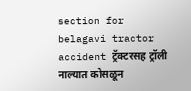section for belagavi tractor accident ट्रॅक्‍टरसह ट्रॉली नाल्यात कोसळून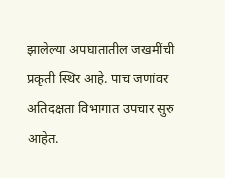झालेल्या अपघातातील जखमींची प्रकृती स्थिर आहे. पाच जणांवर अतिदक्षता विभागात उपचार सुरु आहेत.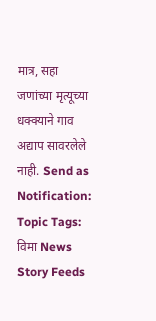मात्र, सहा जणांच्या मृत्यूच्या धक्‍क्‍याने गाव अद्याप सावरलेले नाही. Send as Notification:  Topic Tags:  विमा News Story Feeds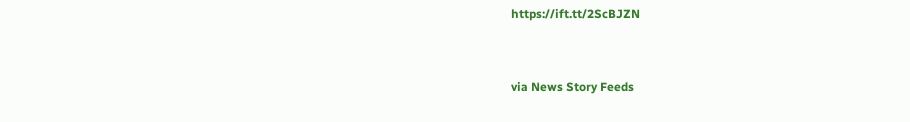https://ift.tt/2ScBJZN


via News Story Feeds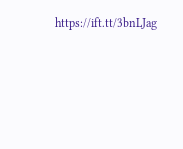https://ift.tt/3bnLJag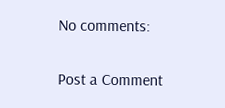No comments:

Post a Comment